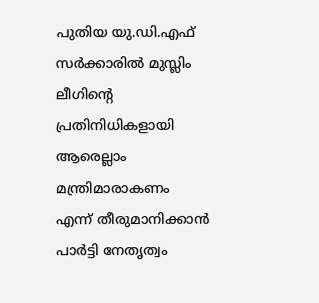പുതിയ യു.ഡി.എഫ് സർക്കാരിൽ മുസ്ലിം ലീഗിന്റെ പ്രതിനിധികളായി ആരെല്ലാം മന്ത്രിമാരാകണം എന്ന് തീരുമാനിക്കാൻ പാർട്ടി നേതൃത്വം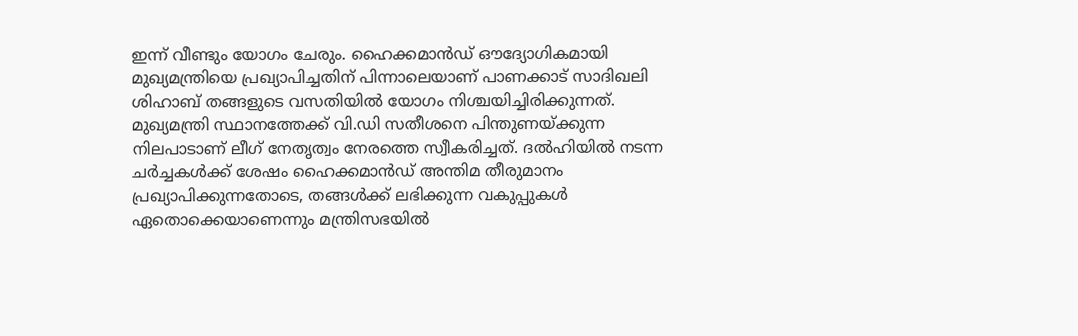ഇന്ന് വീണ്ടും യോഗം ചേരും. ഹൈക്കമാൻഡ് ഔദ്യോഗികമായി മുഖ്യമന്ത്രിയെ പ്രഖ്യാപിച്ചതിന് പിന്നാലെയാണ് പാണക്കാട് സാദിഖലി ശിഹാബ് തങ്ങളുടെ വസതിയിൽ യോഗം നിശ്ചയിച്ചിരിക്കുന്നത്.
മുഖ്യമന്ത്രി സ്ഥാനത്തേക്ക് വി.ഡി സതീശനെ പിന്തുണയ്ക്കുന്ന നിലപാടാണ് ലീഗ് നേതൃത്വം നേരത്തെ സ്വീകരിച്ചത്. ദൽഹിയിൽ നടന്ന ചർച്ചകൾക്ക് ശേഷം ഹൈക്കമാൻഡ് അന്തിമ തീരുമാനം പ്രഖ്യാപിക്കുന്നതോടെ, തങ്ങൾക്ക് ലഭിക്കുന്ന വകുപ്പുകൾ ഏതൊക്കെയാണെന്നും മന്ത്രിസഭയിൽ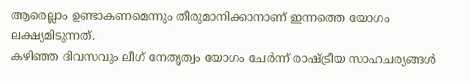ആരെല്ലാം ഉണ്ടാകണമെന്നും തീരുമാനിക്കാനാണ് ഇന്നത്തെ യോഗം ലക്ഷ്യമിടുന്നത്.
കഴിഞ്ഞ ദിവസവും ലീഗ് നേതൃത്വം യോഗം ചേർന്ന് രാഷ്ട്രീയ സാഹചര്യങ്ങൾ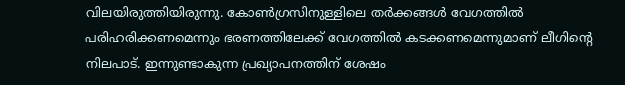വിലയിരുത്തിയിരുന്നു. കോൺഗ്രസിനുള്ളിലെ തർക്കങ്ങൾ വേഗത്തിൽ പരിഹരിക്കണമെന്നും ഭരണത്തിലേക്ക് വേഗത്തിൽ കടക്കണമെന്നുമാണ് ലീഗിന്റെ നിലപാട്. ഇന്നുണ്ടാകുന്ന പ്രഖ്യാപനത്തിന് ശേഷം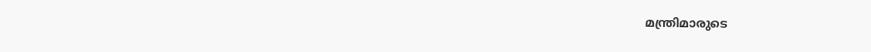മന്ത്രിമാരുടെ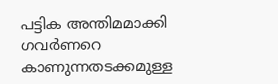പട്ടിക അന്തിമമാക്കി ഗവർണറെ കാണുന്നതടക്കമുള്ള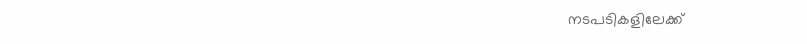നടപടികളിലേക്ക്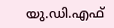യു.ഡി.എഫ്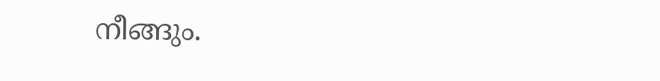നീങ്ങും.